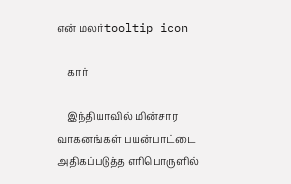என் மலர்tooltip icon

    கார்

    இந்தியாவில் மின்சார வாகனங்கள் பயன்பாட்டை அதிகப்படுத்த எரிபொருளில்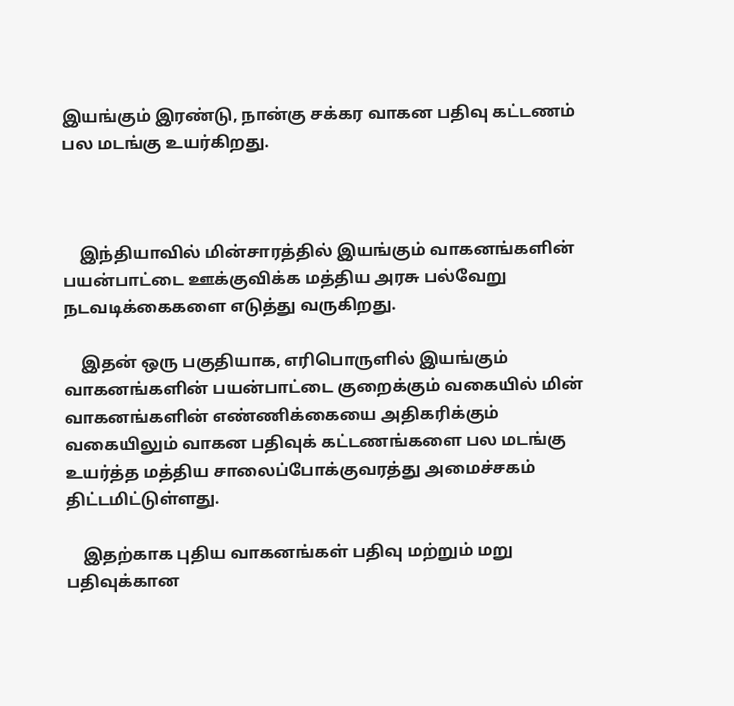இயங்கும் இரண்டு, நான்கு சக்கர வாகன பதிவு கட்டணம் பல மடங்கு உயர்கிறது.



    இந்தியாவில் மின்சாரத்தில் இயங்கும் வாகனங்களின் பயன்பாட்டை ஊக்குவிக்க மத்திய அரசு பல்வேறு நடவடிக்கைகளை எடுத்து வருகிறது.

    இதன் ஒரு பகுதியாக, எரிபொருளில் இயங்கும் வாகனங்களின் பயன்பாட்டை குறைக்கும் வகையில் மின் வாகனங்களின் எண்ணிக்கையை அதிகரிக்கும் வகையிலும் வாகன பதிவுக் கட்டணங்களை பல மடங்கு உயர்த்த மத்திய சாலைப்போக்குவரத்து அமைச்சகம் திட்டமிட்டுள்ளது.

    இதற்காக புதிய வாகனங்கள் பதிவு மற்றும் மறு பதிவுக்கான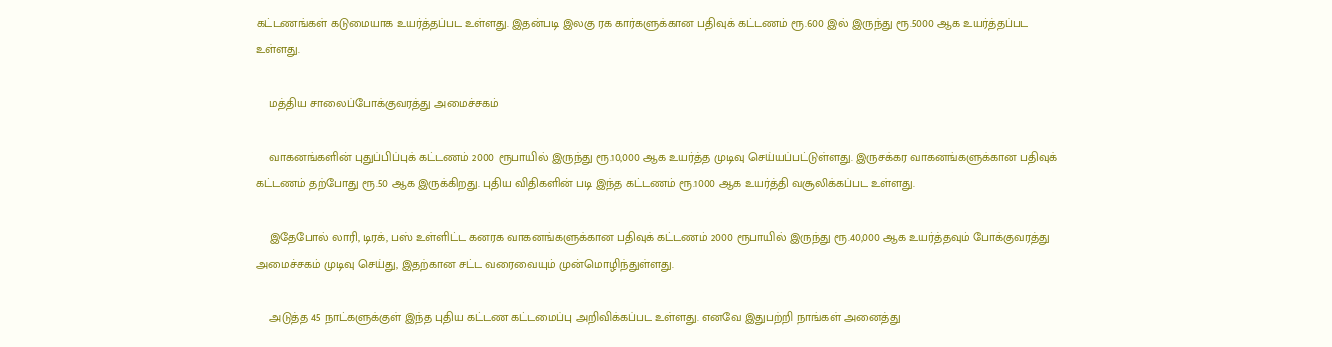கட்டணங்கள் கடுமையாக உயர்த்தப்பட உள்ளது. இதன்படி இலகு ரக கார்களுக்கான பதிவுக் கட்டணம் ரூ.600 இல் இருந்து ரூ.5000 ஆக உயர்த்தப்பட உள்ளது.

    மத்திய சாலைப்போக்குவரத்து அமைச்சகம்

    வாகனங்களின் புதுப்பிப்புக் கட்டணம் 2000 ரூபாயில் இருந்து ரூ.10,000 ஆக உயர்த்த முடிவு செய்யப்பட்டுள்ளது. இருசக்கர வாகனங்களுக்கான பதிவுக் கட்டணம் தற்போது ரூ.50 ஆக இருக்கிறது. புதிய விதிகளின் படி இந்த கட்டணம் ரூ.1000 ஆக உயர்த்தி வசூலிக்கப்பட உள்ளது.

    இதேபோல் லாரி, டிரக், பஸ் உள்ளிட்ட கனரக வாகனங்களுக்கான பதிவுக் கட்டணம் 2000 ரூபாயில் இருந்து ரூ.40,000 ஆக உயர்த்தவும் போக்குவரத்து அமைச்சகம் முடிவு செய்து, இதற்கான சட்ட வரைவையும் முன்மொழிந்துள்ளது.

    அடுத்த 45 நாட்களுக்குள் இந்த புதிய கட்டண கட்டமைப்பு அறிவிக்கப்பட உள்ளது. எனவே இதுபற்றி நாங்கள் அனைத்து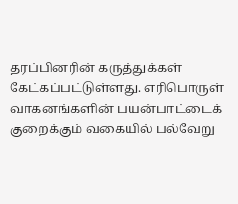தரப்பினரின் கருத்துக்கள் கேட்கப்பட்டுள்ளது. எரிபொருள் வாகனங்களின் பயன்பாட்டைக் குறைக்கும் வகையில் பல்வேறு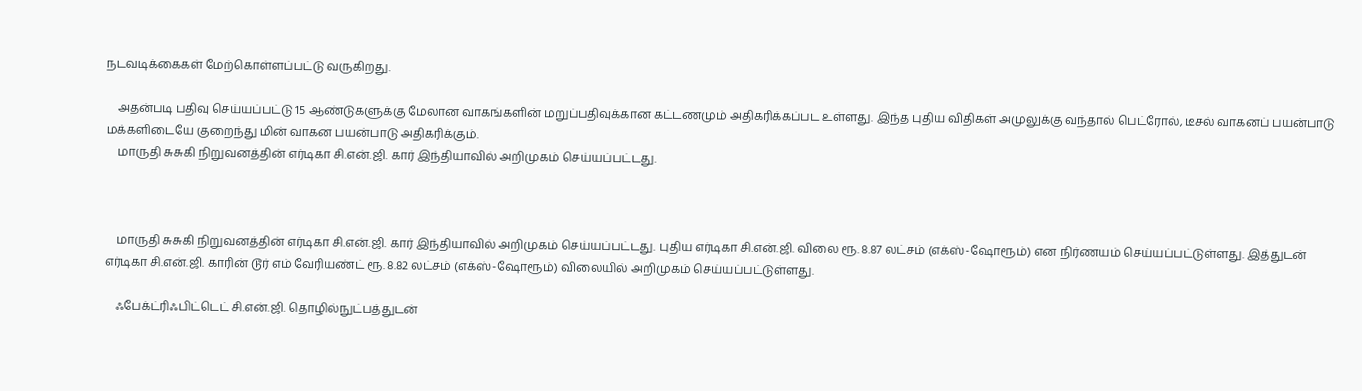நடவடிக்கைகள் மேற்கொள்ளப்பட்டு வருகிறது.

    அதன்படி பதிவு செய்யப்பட்டு 15 ஆண்டுகளுக்கு மேலான வாகங்களின் மறுப்பதிவுக்கான கட்டணமும் அதிகரிக்கப்பட உள்ளது. இந்த புதிய விதிகள் அமுலுக்கு வந்தால் பெட்ரோல், டீசல் வாகனப் பயன்பாடு மக்களிடையே குறைந்து மின் வாகன பயன்பாடு அதிகரிக்கும்.
    மாருதி சுசுகி நிறுவனத்தின் எர்டிகா சி.என்.ஜி. கார் இந்தியாவில் அறிமுகம் செய்யப்பட்டது.



    மாருதி சுசுகி நிறுவனத்தின் எர்டிகா சி.என்.ஜி. கார் இந்தியாவில் அறிமுகம் செய்யப்பட்டது. புதிய எர்டிகா சி.என்.ஜி. விலை ரூ. 8.87 லட்சம் (எக்ஸ்-ஷோரூம்) என நிர்ணயம் செய்யப்பட்டுள்ளது. இத்துடன் எர்டிகா சி.என்.ஜி. காரின் டூர் எம் வேரியண்ட் ரூ. 8.82 லட்சம் (எக்ஸ்-ஷோரூம்) விலையில் அறிமுகம் செய்யப்பட்டுள்ளது.

    ஃபேக்ட்ரிஃபிட்டெட் சி.என்.ஜி. தொழில்நுட்பத்துடன்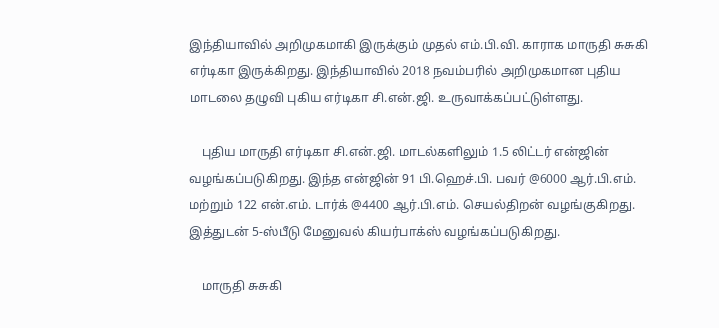இந்தியாவில் அறிமுகமாகி இருக்கும் முதல் எம்.பி.வி. காராக மாருதி சுசுகி எர்டிகா இருக்கிறது. இந்தியாவில் 2018 நவம்பரில் அறிமுகமான புதிய மாடலை தழுவி புகிய எர்டிகா சி.என்.ஜி. உருவாக்கப்பட்டுள்ளது.

    புதிய மாருதி எர்டிகா சி.என்.ஜி. மாடல்களிலும் 1.5 லிட்டர் என்ஜின் வழங்கப்படுகிறது. இந்த என்ஜின் 91 பி.ஹெச்.பி. பவர் @6000 ஆர்.பி.எம். மற்றும் 122 என்.எம். டார்க் @4400 ஆர்.பி.எம். செயல்திறன் வழங்குகிறது. இத்துடன் 5-ஸ்பீடு மேனுவல் கியர்பாக்ஸ் வழங்கப்படுகிறது.

    மாருதி சுசுகி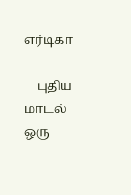எர்டிகா

    புதிய மாடல் ஒரு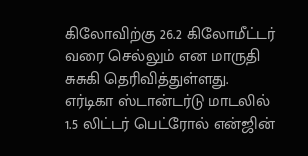கிலோவிற்கு 26.2 கிலோமீட்டர் வரை செல்லும் என மாருதி சுசுகி தெரிவித்துள்ளது. எர்டிகா ஸ்டான்டர்டு மாடலில் 1.5 லிட்டர் பெட்ரோல் என்ஜின்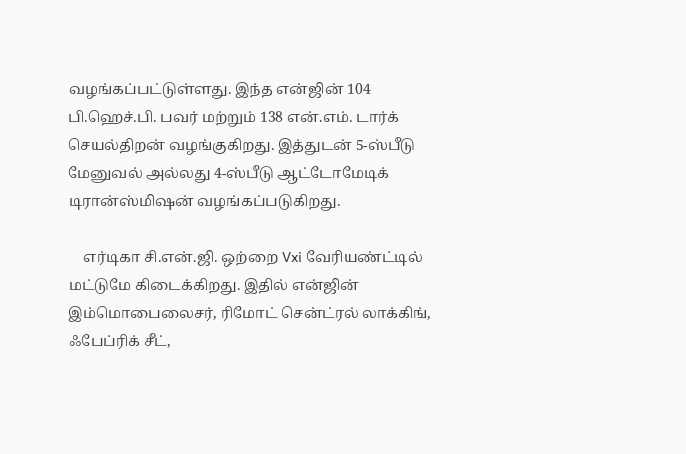வழங்கப்பட்டுள்ளது. இந்த என்ஜின் 104 பி.ஹெச்.பி. பவர் மற்றும் 138 என்.எம். டார்க் செயல்திறன் வழங்குகிறது. இத்துடன் 5-ஸ்பீடு மேனுவல் அல்லது 4-ஸ்பீடு ஆட்டோமேடிக் டிரான்ஸ்மிஷன் வழங்கப்படுகிறது.

    எர்டிகா சி.என்.ஜி. ஒற்றை Vxi வேரியண்ட்டில் மட்டுமே கிடைக்கிறது. இதில் என்ஜின் இம்மொபைலைசர், ரிமோட் சென்ட்ரல் லாக்கிங், ஃபேப்ரிக் சீட்,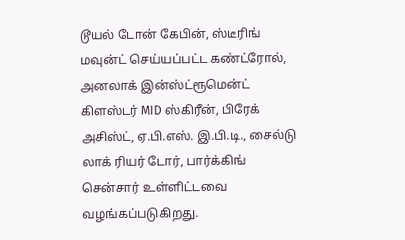டூயல் டோன் கேபின், ஸ்டீரிங் மவுன்ட் செய்யப்பட்ட கண்ட்ரோல், அனலாக் இன்ஸ்ட்ரூமென்ட் கிளஸ்டர் MID ஸ்கிரீன், பிரேக் அசிஸ்ட், ஏ.பி.எஸ். இ.பி.டி., சைல்டு லாக் ரியர் டோர், பார்க்கிங் சென்சார் உள்ளிட்டவை வழங்கப்படுகிறது.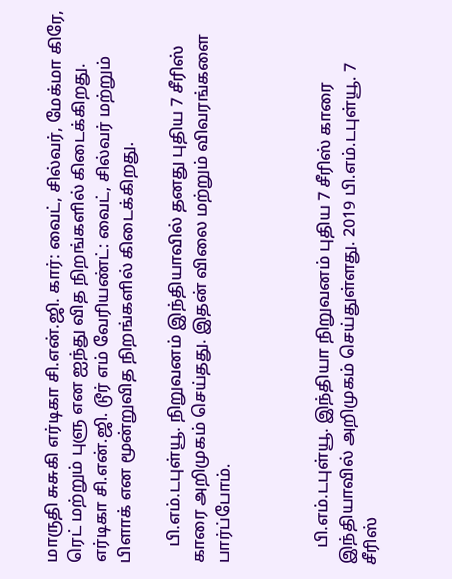மாருதி சுசுகி எர்டிகா சி.என்.ஜி. கார்: வைட், சில்வர், மேக்மா கிரே, ரெட் மற்றும் புளு என ஐந்து வித நிறங்களில் கிடைக்கிறது. எர்டிகா சி.என்.ஜி. டூர் எம் வேரியண்ட்: வைட், சில்வர் மற்றும் பிளாக் என மூன்றுவித நிறங்களில் கிடைக்கிறது.

    பி.எம்.டபுள்யூ. நிறுவனம் இந்தியாவில் தனது புதிய 7 சீரிஸ் காரை அறிமுகம் செய்தது. இதன் விலை மற்றும் விவரங்களை பார்ப்போம்.



    பி.எம்.டபுள்யூ. இந்தியா நிறுவனம் புதிய 7 சீரிஸ் காரை இந்தியாவில் அறிமுகம் செய்துள்ளது. 2019 பி.எம்.டபுள்யூ. 7 சீரிஸ்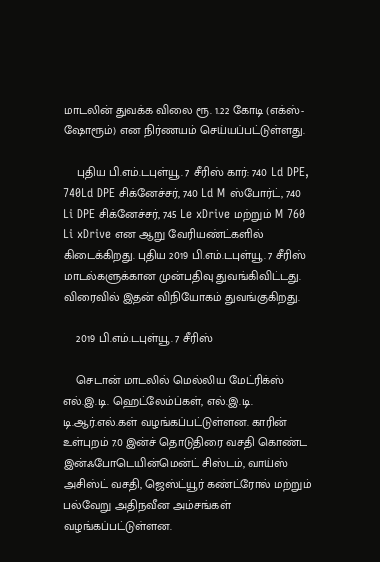மாடலின் துவக்க விலை ரூ. 1.22 கோடி (எக்ஸ்-ஷோரூம்) என நிர்ணயம் செய்யப்பட்டுள்ளது.

    புதிய பி.எம்.டபுள்யூ. 7 சீரிஸ் கார்: 740 Ld DPE, 740Ld DPE சிக்னேச்சர், 740 Ld M ஸ்போர்ட், 740 Li DPE சிக்னேச்சர், 745 Le xDrive மற்றும் M 760 Li xDrive என ஆறு வேரியண்ட்களில் கிடைக்கிறது. புதிய 2019 பி.எம்.டபுள்யூ. 7 சீரிஸ் மாடல்களுக்கான முன்பதிவு துவங்கிவிட்டது. விரைவில் இதன் விநியோகம் துவங்குகிறது.

    2019 பி.எம்.டபுள்யூ. 7 சீரிஸ்

    செடான் மாடலில் மெல்லிய மேட்ரிக்ஸ் எல்.இ.டி. ஹெட்லேம்ப்கள், எல்.இ.டி. டி.ஆர்.எல்.கள் வழங்கப்பட்டுள்ளன. காரின் உள்புறம் 7.0 இன்ச் தொடுதிரை வசதி கொண்ட இன்ஃபோடெயின்மென்ட் சிஸ்டம், வாய்ஸ் அசிஸ்ட் வசதி, ஜெஸ்ட்யூர் கண்ட்ரோல் மற்றும் பல்வேறு அதிநவீன அம்சங்கள் வழங்கப்பட்டுள்ளன.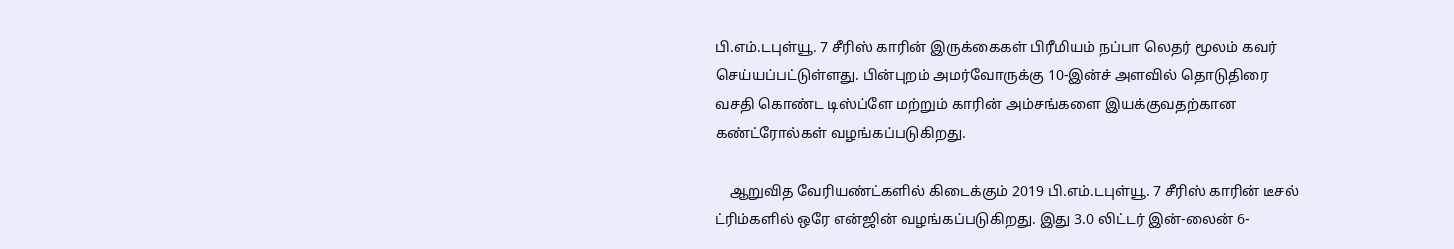பி.எம்.டபுள்யூ. 7 சீரிஸ் காரின் இருக்கைகள் பிரீமியம் நப்பா லெதர் மூலம் கவர் செய்யப்பட்டுள்ளது. பின்புறம் அமர்வோருக்கு 10-இன்ச் அளவில் தொடுதிரை வசதி கொண்ட டிஸ்ப்ளே மற்றும் காரின் அம்சங்களை இயக்குவதற்கான கண்ட்ரோல்கள் வழங்கப்படுகிறது.

    ஆறுவித வேரியண்ட்களில் கிடைக்கும் 2019 பி.எம்.டபுள்யூ. 7 சீரிஸ் காரின் டீசல் ட்ரிம்களில் ஒரே என்ஜின் வழங்கப்படுகிறது. இது 3.0 லிட்டர் இன்-லைன் 6-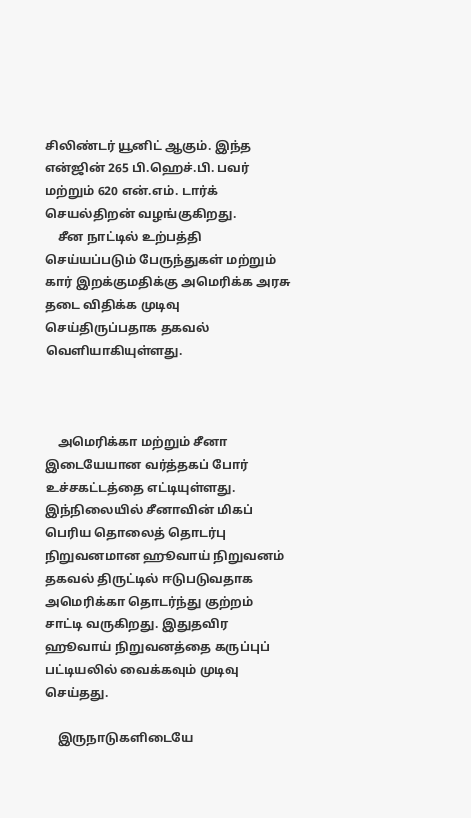சிலிண்டர் யூனிட் ஆகும். இந்த என்ஜின் 265 பி.ஹெச்.பி. பவர் மற்றும் 620 என்.எம். டார்க் செயல்திறன் வழங்குகிறது.
    சீன நாட்டில் உற்பத்தி செய்யப்படும் பேருந்துகள் மற்றும் கார் இறக்குமதிக்கு அமெரிக்க அரசு தடை விதிக்க முடிவு செய்திருப்பதாக தகவல் வெளியாகியுள்ளது.



    அமெரிக்கா மற்றும் சீனா இடையேயான வர்த்தகப் போர் உச்சகட்டத்தை எட்டியுள்ளது. இந்நிலையில் சீனாவின் மிகப் பெரிய தொலைத் தொடர்பு நிறுவனமான ஹூவாய் நிறுவனம் தகவல் திருட்டில் ஈடுபடுவதாக அமெரிக்கா தொடர்ந்து குற்றம் சாட்டி வருகிறது. இதுதவிர ஹூவாய் நிறுவனத்தை கருப்புப் பட்டியலில் வைக்கவும் முடிவு செய்தது.

    இருநாடுகளிடையே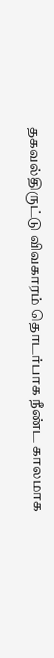தகவல்திருட்டு விவகாரம் தொடர்பாக நீண்ட காலமாக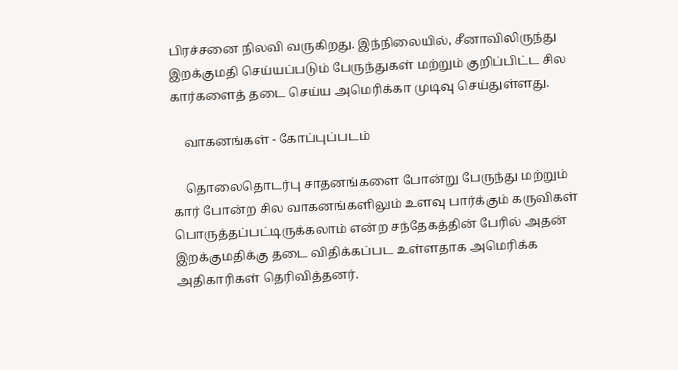பிரச்சனை நிலவி வருகிறது. இந்நிலையில், சீனாவிலிருந்து இறக்குமதி செய்யப்படும் பேருந்துகள் மற்றும் குறிப்பிட்ட சில கார்களைத் தடை செய்ய அமெரிக்கா முடிவு செய்துள்ளது.

    வாகனங்கள் - கோப்புப்படம்

    தொலைதொடர்பு சாதனங்களை போன்று பேருந்து மற்றும் கார் போன்ற சில வாகனங்களிலும் உளவு பார்க்கும் கருவிகள் பொருத்தப்பட்டிருக்கலாம் என்ற சந்தேகத்தின் பேரில் அதன் இறக்குமதிக்கு தடை விதிக்கப்பட உள்ளதாக அமெரிக்க அதிகாரிகள் தெரிவித்தனர்.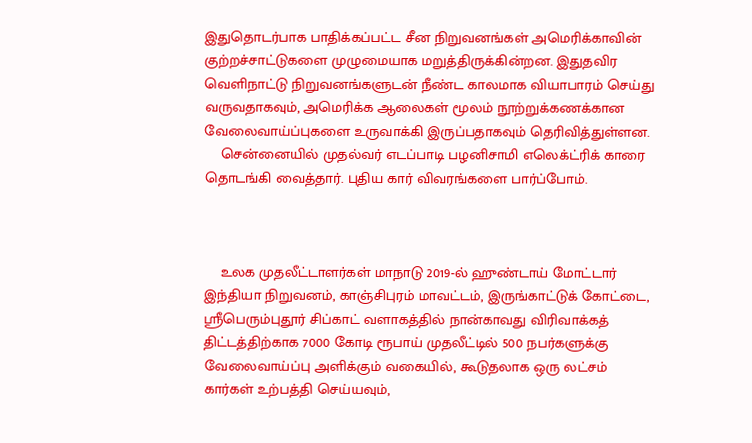இதுதொடர்பாக பாதிக்கப்பட்ட சீன நிறுவனங்கள் அமெரிக்காவின் குற்றச்சாட்டுகளை முழுமையாக மறுத்திருக்கின்றன. இதுதவிர வெளிநாட்டு நிறுவனங்களுடன் நீண்ட காலமாக வியாபாரம் செய்து வருவதாகவும், அமெரிக்க ஆலைகள் மூலம் நூற்றுக்கணக்கான வேலைவாய்ப்புகளை உருவாக்கி இருப்பதாகவும் தெரிவித்துள்ளன.
    சென்னையில் முதல்வர் எடப்பாடி பழனிசாமி எலெக்ட்ரிக் காரை தொடங்கி வைத்தார். புதிய கார் விவரங்களை பார்ப்போம்.



    உலக முதலீட்டாளர்கள் மாநாடு 2019-ல் ஹுண்டாய் மோட்டார் இந்தியா நிறுவனம், காஞ்சிபுரம் மாவட்டம், இருங்காட்டுக் கோட்டை, ஸ்ரீபெரும்புதூர் சிப்காட் வளாகத்தில் நான்காவது விரிவாக்கத் திட்டத்திற்காக 7000 கோடி ரூபாய் முதலீட்டில் 500 நபர்களுக்கு வேலைவாய்ப்பு அளிக்கும் வகையில், கூடுதலாக ஒரு லட்சம் கார்கள் உற்பத்தி செய்யவும்,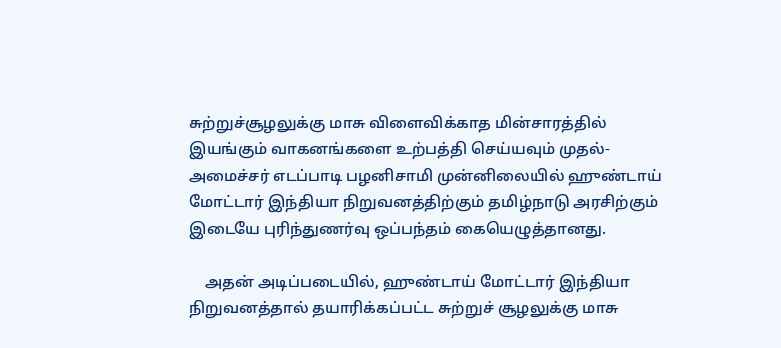சுற்றுச்சூழலுக்கு மாசு விளைவிக்காத மின்சாரத்தில் இயங்கும் வாகனங்களை உற்பத்தி செய்யவும் முதல்-அமைச்சர் எடப்பாடி பழனிசாமி முன்னிலையில் ஹுண்டாய் மோட்டார் இந்தியா நிறுவனத்திற்கும் தமிழ்நாடு அரசிற்கும் இடையே புரிந்துணர்வு ஒப்பந்தம் கையெழுத்தானது.

    அதன் அடிப்படையில், ஹுண்டாய் மோட்டார் இந்தியா நிறுவனத்தால் தயாரிக்கப்பட்ட சுற்றுச் சூழலுக்கு மாசு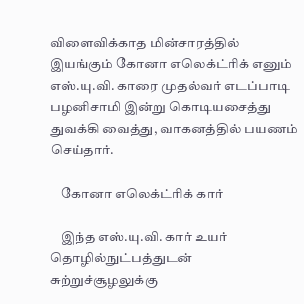விளைவிக்காத மின்சாரத்தில் இயங்கும் கோனா எலெக்ட்ரிக் எனும் எஸ்.யு.வி. காரை முதல்வர் எடப்பாடி பழனிசாமி இன்று கொடியசைத்து துவக்கி வைத்து, வாகனத்தில் பயணம் செய்தார்.

    கோனா எலெக்ட்ரிக் கார்

    இந்த எஸ்.யு.வி. கார் உயர் தொழில்நுட்பத்துடன் சுற்றுச்சூழலுக்கு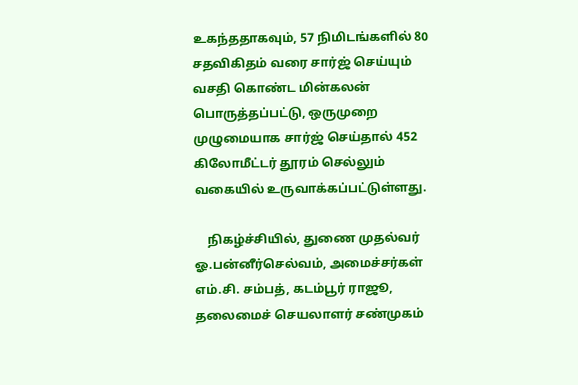உகந்ததாகவும், 57 நிமிடங்களில் 80 சதவிகிதம் வரை சார்ஜ் செய்யும் வசதி கொண்ட மின்கலன் பொருத்தப்பட்டு, ஒருமுறை முழுமையாக சார்ஜ் செய்தால் 452 கிலோமீட்டர் தூரம் செல்லும் வகையில் உருவாக்கப்பட்டுள்ளது.

    நிகழ்ச்சியில், துணை முதல்வர் ஓ.பன்னீர்செல்வம், அமைச்சர்கள் எம்.சி. சம்பத், கடம்பூர் ராஜூ, தலைமைச் செயலாளர் சண்முகம்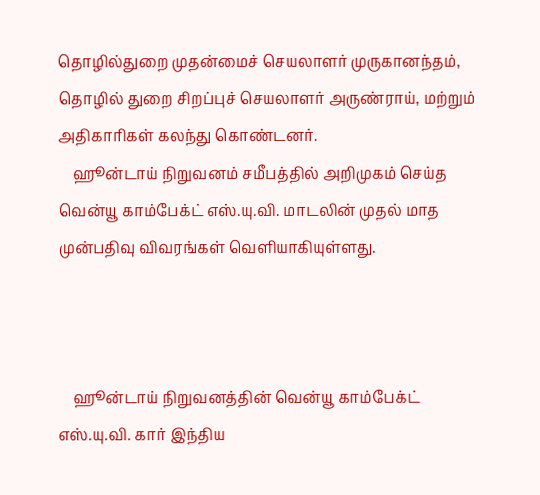தொழில்துறை முதன்மைச் செயலாளர் முருகானந்தம், தொழில் துறை சிறப்புச் செயலாளர் அருண்ராய், மற்றும் அதிகாரிகள் கலந்து கொண்டனர்.
    ஹூன்டாய் நிறுவனம் சமீபத்தில் அறிமுகம் செய்த வென்யூ காம்பேக்ட் எஸ்.யு.வி. மாடலின் முதல் மாத முன்பதிவு விவரங்கள் வெளியாகியுள்ளது.



    ஹூன்டாய் நிறுவனத்தின் வென்யூ காம்பேக்ட் எஸ்.யு.வி. கார் இந்திய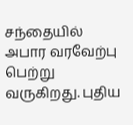சந்தையில் அபார வரவேற்பு பெற்று வருகிறது. புதிய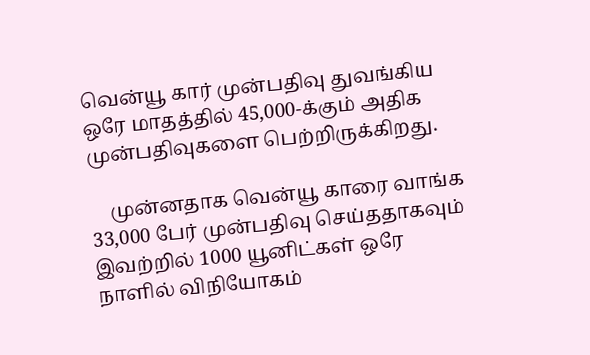வென்யூ கார் முன்பதிவு துவங்கிய ஒரே மாதத்தில் 45,000-க்கும் அதிக முன்பதிவுகளை பெற்றிருக்கிறது.

    முன்னதாக வென்யூ காரை வாங்க 33,000 பேர் முன்பதிவு செய்ததாகவும் இவற்றில் 1000 யூனிட்கள் ஒரே நாளில் விநியோகம்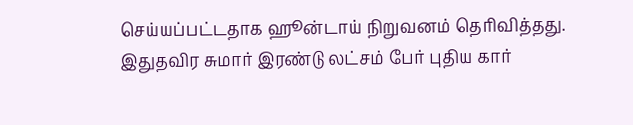செய்யப்பட்டதாக ஹூன்டாய் நிறுவனம் தெரிவித்தது. இதுதவிர சுமார் இரண்டு லட்சம் பேர் புதிய கார்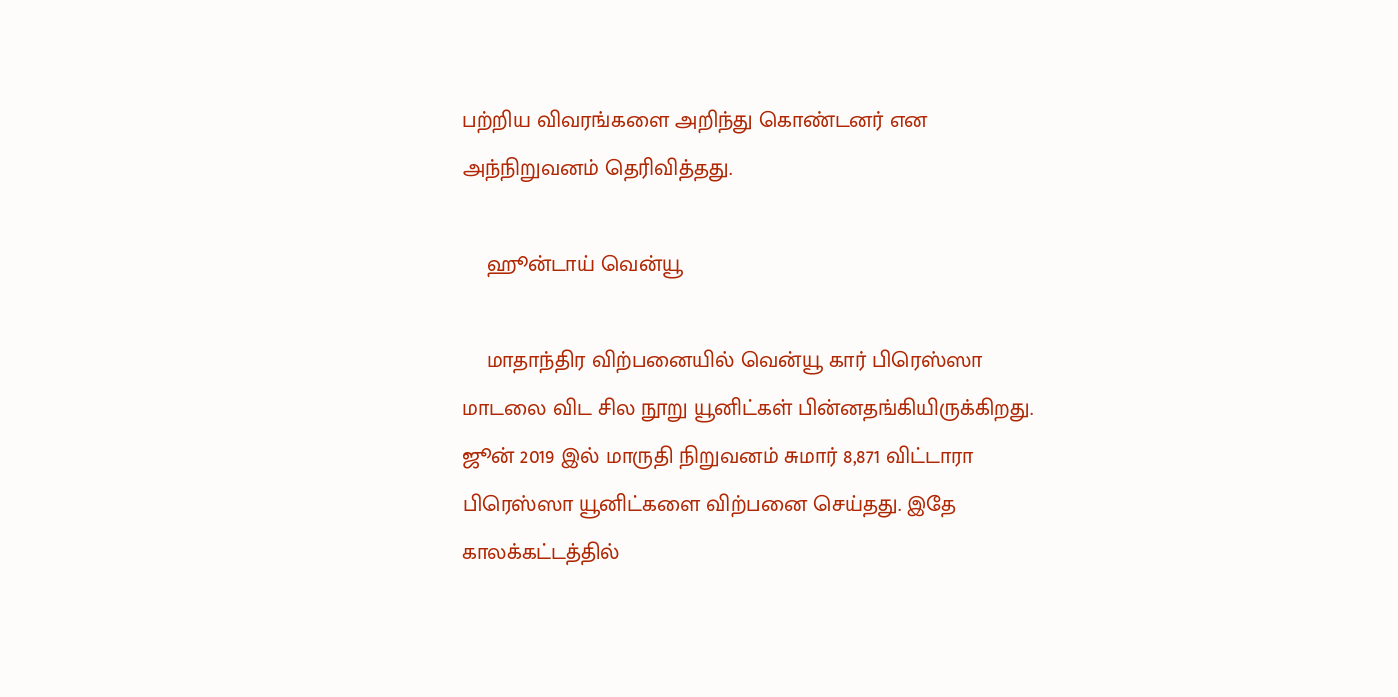பற்றிய விவரங்களை அறிந்து கொண்டனர் என அந்நிறுவனம் தெரிவித்தது.

    ஹூன்டாய் வென்யூ

    மாதாந்திர விற்பனையில் வென்யூ கார் பிரெஸ்ஸா மாடலை விட சில நூறு யூனிட்கள் பின்னதங்கியிருக்கிறது. ஜூன் 2019 இல் மாருதி நிறுவனம் சுமார் 8,871 விட்டாரா பிரெஸ்ஸா யூனிட்களை விற்பனை செய்தது. இதே காலக்கட்டத்தில்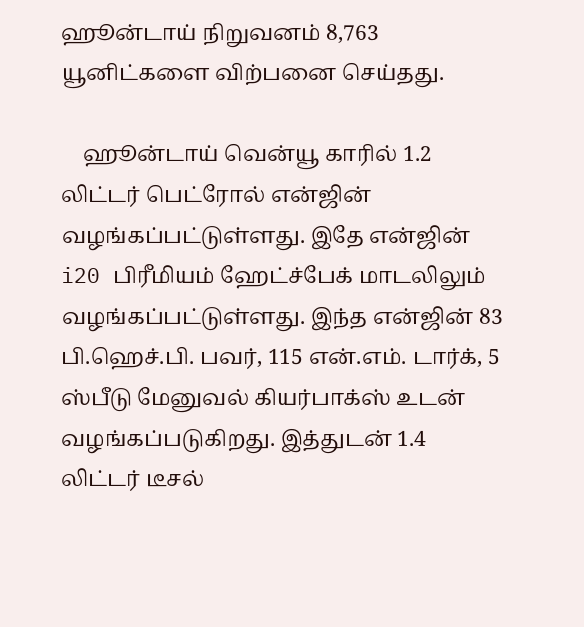ஹூன்டாய் நிறுவனம் 8,763 யூனிட்களை விற்பனை செய்தது.

    ஹூன்டாய் வென்யூ காரில் 1.2 லிட்டர் பெட்ரோல் என்ஜின் வழங்கப்பட்டுள்ளது. இதே என்ஜின் i20 பிரீமியம் ஹேட்ச்பேக் மாடலிலும் வழங்கப்பட்டுள்ளது. இந்த என்ஜின் 83 பி.ஹெச்.பி. பவர், 115 என்.எம். டார்க், 5 ஸ்பீடு மேனுவல் கியர்பாக்ஸ் உடன் வழங்கப்படுகிறது. இத்துடன் 1.4 லிட்டர் டீசல்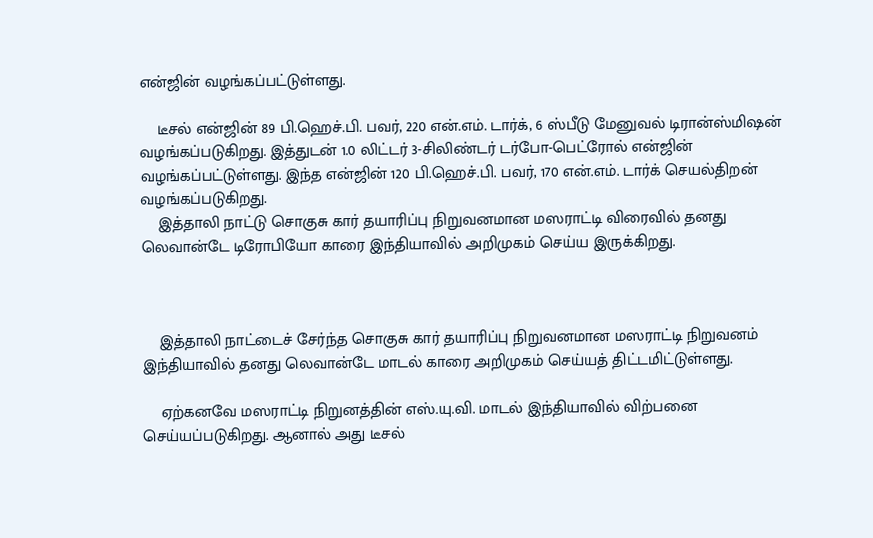என்ஜின் வழங்கப்பட்டுள்ளது.

    டீசல் என்ஜின் 89 பி.ஹெச்.பி. பவர், 220 என்.எம். டார்க், 6 ஸ்பீடு மேனுவல் டிரான்ஸ்மிஷன் வழங்கப்படுகிறது. இத்துடன் 1.0 லிட்டர் 3-சிலிண்டர் டர்போ-பெட்ரோல் என்ஜின் வழங்கப்பட்டுள்ளது. இந்த என்ஜின் 120 பி.ஹெச்.பி. பவர், 170 என்.எம். டார்க் செயல்திறன் வழங்கப்படுகிறது.
    இத்தாலி நாட்டு சொகுசு கார் தயாரிப்பு நிறுவனமான மஸராட்டி விரைவில் தனது லெவான்டே டிரோபியோ காரை இந்தியாவில் அறிமுகம் செய்ய இருக்கிறது.



    இத்தாலி நாட்டைச் சேர்ந்த சொகுசு கார் தயாரிப்பு நிறுவனமான மஸராட்டி நிறுவனம் இந்தியாவில் தனது லெவான்டே மாடல் காரை அறிமுகம் செய்யத் திட்டமிட்டுள்ளது.

    ஏற்கனவே மஸராட்டி நிறுனத்தின் எஸ்.யு.வி. மாடல் இந்தியாவில் விற்பனை செய்யப்படுகிறது. ஆனால் அது டீசல்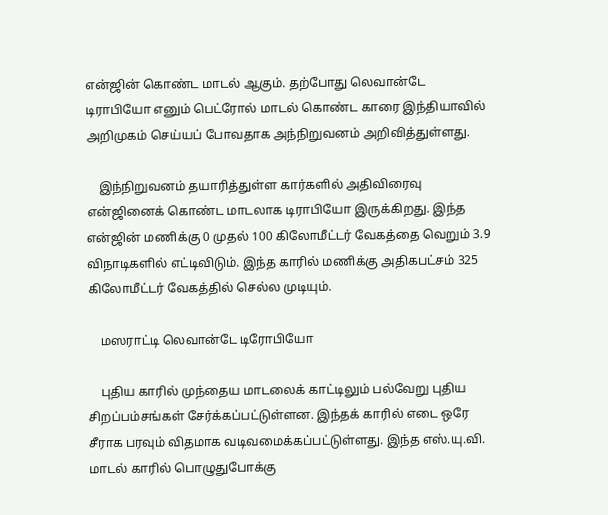என்ஜின் கொண்ட மாடல் ஆகும். தற்போது லெவான்டே டிராபியோ எனும் பெட்ரோல் மாடல் கொண்ட காரை இந்தியாவில் அறிமுகம் செய்யப் போவதாக அந்நிறுவனம் அறிவித்துள்ளது.

    இந்நிறுவனம் தயாரித்துள்ள கார்களில் அதிவிரைவு என்ஜினைக் கொண்ட மாடலாக டிராபியோ இருக்கிறது. இந்த என்ஜின் மணிக்கு 0 முதல் 100 கிலோமீட்டர் வேகத்தை வெறும் 3.9 விநாடிகளில் எட்டிவிடும். இந்த காரில் மணிக்கு அதிகபட்சம் 325 கிலோமீட்டர் வேகத்தில் செல்ல முடியும்.

    மஸராட்டி லெவான்டே டிரோபியோ

    புதிய காரில் முந்தைய மாடலைக் காட்டிலும் பல்வேறு புதிய சிறப்பம்சங்கள் சேர்க்கப்பட்டுள்ளன. இந்தக் காரில் எடை ஒரே சீராக பரவும் விதமாக வடிவமைக்கப்பட்டுள்ளது. இந்த எஸ்.யு.வி. மாடல் காரில் பொழுதுபோக்கு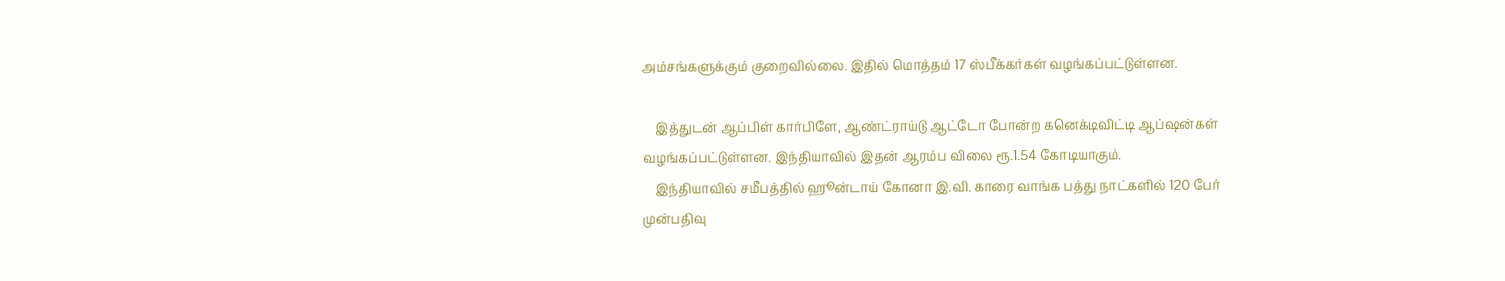அம்சங்களுக்கும் குறைவில்லை. இதில் மொத்தம் 17 ஸ்பீக்கர்கள் வழங்கப்பட்டுள்ளன.

    இத்துடன் ஆப்பிள் கார்பிளே, ஆண்ட்ராய்டு ஆட்டோ போன்ற கனெக்டிவிட்டி ஆப்ஷன்கள் வழங்கப்பட்டுள்ளன. இந்தியாவில் இதன் ஆரம்ப விலை ரூ.1.54 கோடியாகும்.
    இந்தியாவில் சமீபத்தில் ஹூன்டாய் கோனா இ.வி. காரை வாங்க பத்து நாட்களில் 120 பேர் முன்பதிவு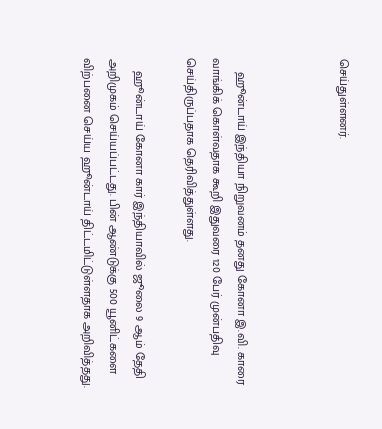செய்துள்ளனர்.



    ஹூன்டாய் இந்தியா நிறுவனம் தனது கோனா இ.வி. காரை வாங்கிக் கொள்வதாக கூறி இதுவரை 120 பேர் முன்பதிவு செய்திருப்பதாக தெரிவித்துள்ளது.

    ஹூன்டாய் கோனா கார் இந்தியாவில் ஜூலை 9 ஆம் தேதி அறிமுகம் செய்யப்பட்டது. பின் ஆண்டுக்கு 500 யூனிட்களை விற்பனை செய்ய ஹூன்டாய் திட்டமிட்டுள்ளதாக அறிவித்தது.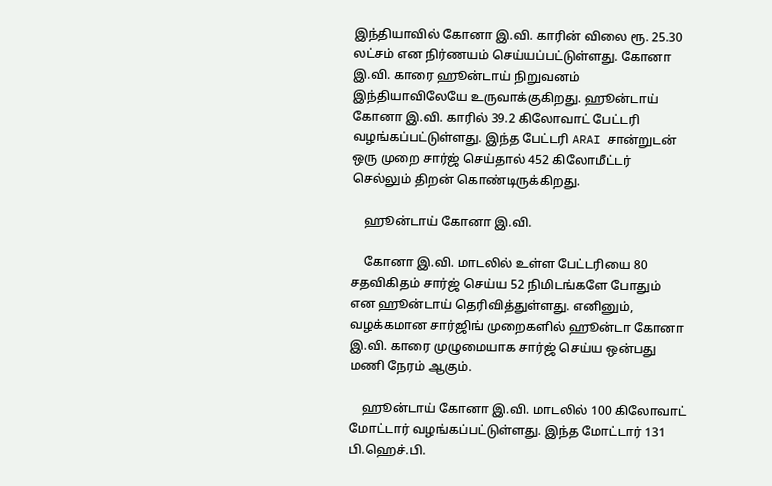இந்தியாவில் கோனா இ.வி. காரின் விலை ரூ. 25.30 லட்சம் என நிர்ணயம் செய்யப்பட்டுள்ளது. கோனா இ.வி. காரை ஹூன்டாய் நிறுவனம் இந்தியாவிலேயே உருவாக்குகிறது. ஹூன்டாய் கோனா இ.வி. காரில் 39.2 கிலோவாட் பேட்டரி வழங்கப்பட்டுள்ளது. இந்த பேட்டரி ARAI சான்றுடன் ஒரு முறை சார்ஜ் செய்தால் 452 கிலோமீட்டர் செல்லும் திறன் கொண்டிருக்கிறது.

    ஹூன்டாய் கோனா இ.வி.

    கோனா இ.வி. மாடலில் உள்ள பேட்டரியை 80 சதவிகிதம் சார்ஜ் செய்ய 52 நிமிடங்களே போதும் என ஹூன்டாய் தெரிவித்துள்ளது. எனினும், வழக்கமான சார்ஜிங் முறைகளில் ஹூன்டா கோனா இ.வி. காரை முழுமையாக சார்ஜ் செய்ய ஒன்பது மணி நேரம் ஆகும்.

    ஹூன்டாய் கோனா இ.வி. மாடலில் 100 கிலோவாட் மோட்டார் வழங்கப்பட்டுள்ளது. இந்த மோட்டார் 131 பி.ஹெச்.பி.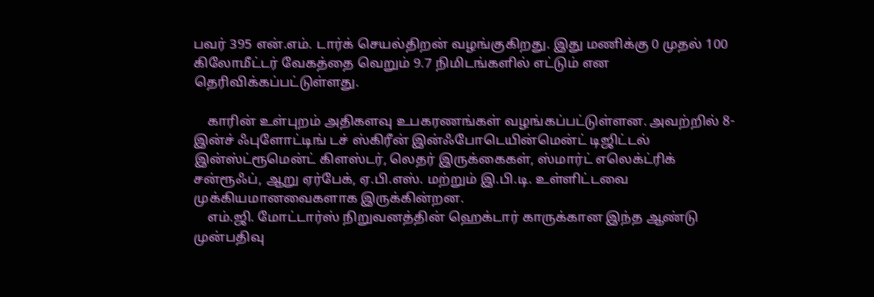பவர் 395 என்.எம். டார்க் செயல்திறன் வழங்குகிறது. இது மணிக்கு 0 முதல் 100 கிலோமீட்டர் வேகத்தை வெறும் 9.7 நிமிடங்களில் எட்டும் என தெரிவிக்கப்பட்டுள்ளது.

    காரின் உள்புறம் அதிகளவு உபகரணங்கள் வழங்கப்பட்டுள்ளன. அவற்றில் 8-இன்ச் ஃபுளோட்டிங் டச் ஸ்கிரீன் இன்ஃபோடெயின்மென்ட் டிஜிட்டல் இன்ஸ்ட்ரூமென்ட் கிளஸ்டர், லெதர் இருக்கைகள், ஸ்மார்ட் எலெக்ட்ரிக் சன்ரூஃப், ஆறு ஏர்பேக், ஏ.பி.எஸ். மற்றும் இ.பி.டி. உள்ளிட்டவை முக்கியமானவைகளாக இருக்கின்றன.
    எம்.ஜி. மோட்டார்ஸ் நிறுவனத்தின் ஹெக்டார் காருக்கான இந்த ஆண்டு முன்பதிவு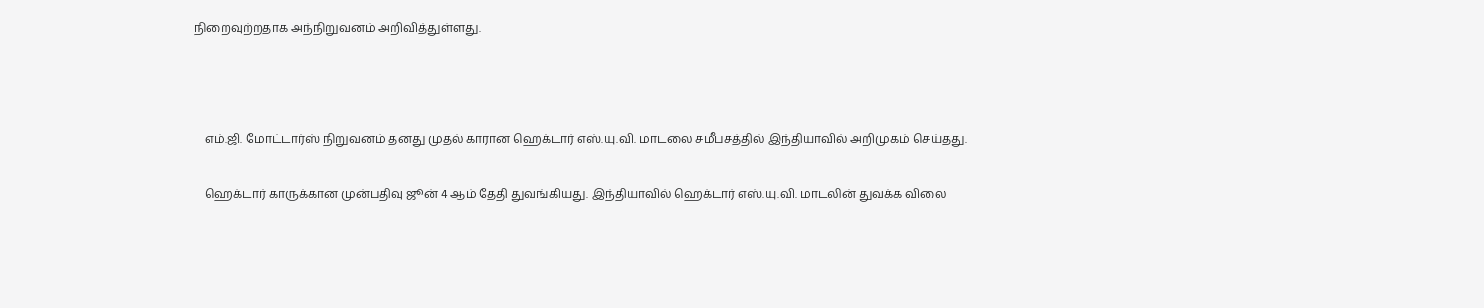நிறைவுற்றதாக அந்நிறுவனம் அறிவித்துள்ளது.



    எம்.ஜி. மோட்டார்ஸ் நிறுவனம் தனது முதல் காரான ஹெக்டார் எஸ்.யு.வி. மாடலை சமீபசத்தில் இந்தியாவில் அறிமுகம் செய்தது.

    ஹெக்டார் காருக்கான முன்பதிவு ஜூன் 4 ஆம் தேதி துவங்கியது. இந்தியாவில் ஹெக்டார் எஸ்.யு.வி. மாடலின் துவக்க விலை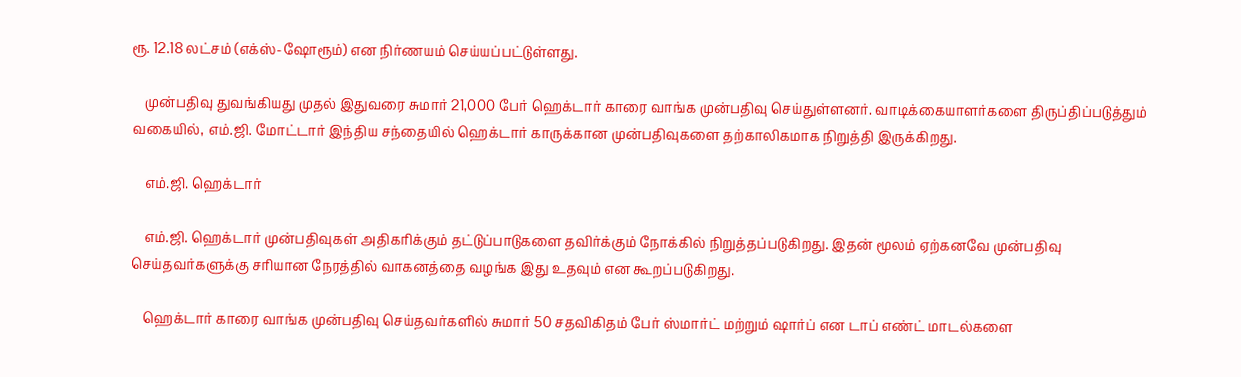ரூ. 12.18 லட்சம் (எக்ஸ்-ஷோரூம்) என நிர்ணயம் செய்யப்பட்டுள்ளது.

    முன்பதிவு துவங்கியது முதல் இதுவரை சுமார் 21,000 பேர் ஹெக்டார் காரை வாங்க முன்பதிவு செய்துள்ளனர். வாடிக்கையாளர்களை திருப்திப்படுத்தும் வகையில், எம்.ஜி. மோட்டார் இந்திய சந்தையில் ஹெக்டார் காருக்கான முன்பதிவுகளை தற்காலிகமாக நிறுத்தி இருக்கிறது.

    எம்.ஜி. ஹெக்டார்

    எம்.ஜி. ஹெக்டார் முன்பதிவுகள் அதிகரிக்கும் தட்டுப்பாடுகளை தவிர்க்கும் நோக்கில் நிறுத்தப்படுகிறது. இதன் மூலம் ஏற்கனவே முன்பதிவு செய்தவர்களுக்கு சரியான நேரத்தில் வாகனத்தை வழங்க இது உதவும் என கூறப்படுகிறது.

    ஹெக்டார் காரை வாங்க முன்பதிவு செய்தவர்களில் சுமார் 50 சதவிகிதம் பேர் ஸ்மார்ட் மற்றும் ஷார்ப் என டாப் எண்ட் மாடல்களை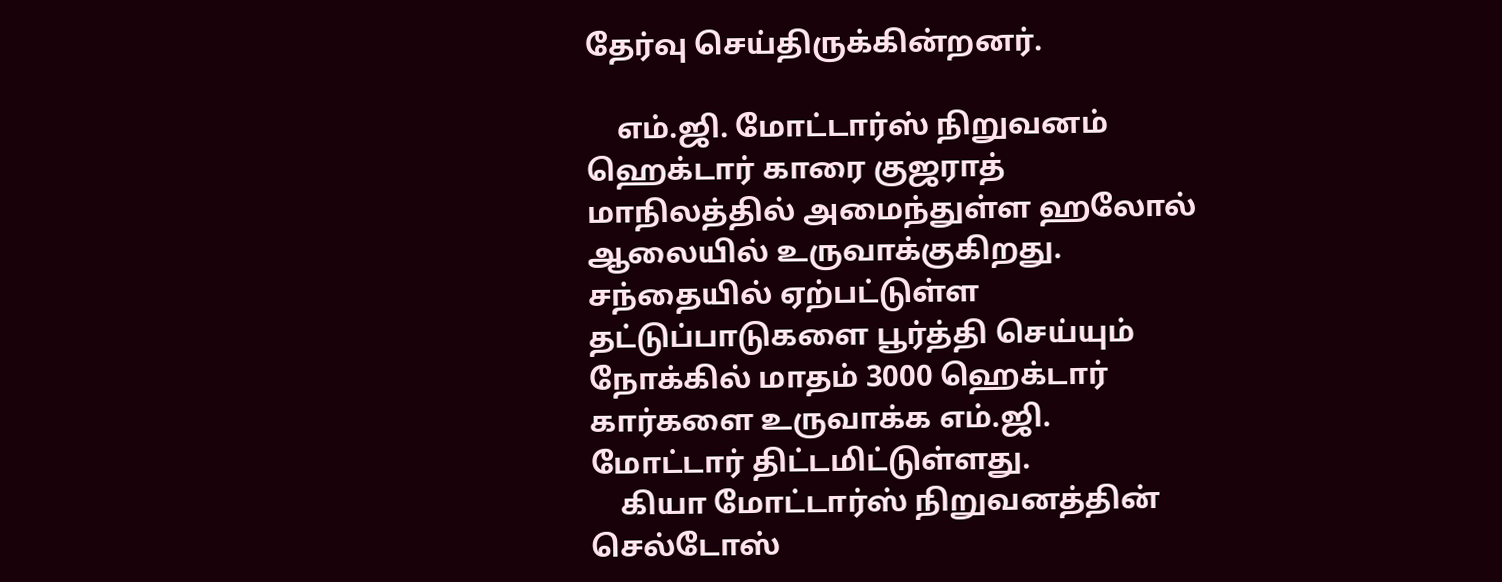தேர்வு செய்திருக்கின்றனர்.

    எம்.ஜி. மோட்டார்ஸ் நிறுவனம் ஹெக்டார் காரை குஜராத் மாநிலத்தில் அமைந்துள்ள ஹலோல் ஆலையில் உருவாக்குகிறது. சந்தையில் ஏற்பட்டுள்ள தட்டுப்பாடுகளை பூர்த்தி செய்யும் நோக்கில் மாதம் 3000 ஹெக்டார் கார்களை உருவாக்க எம்.ஜி. மோட்டார் திட்டமிட்டுள்ளது.
    கியா மோட்டார்ஸ் நிறுவனத்தின் செல்டோஸ்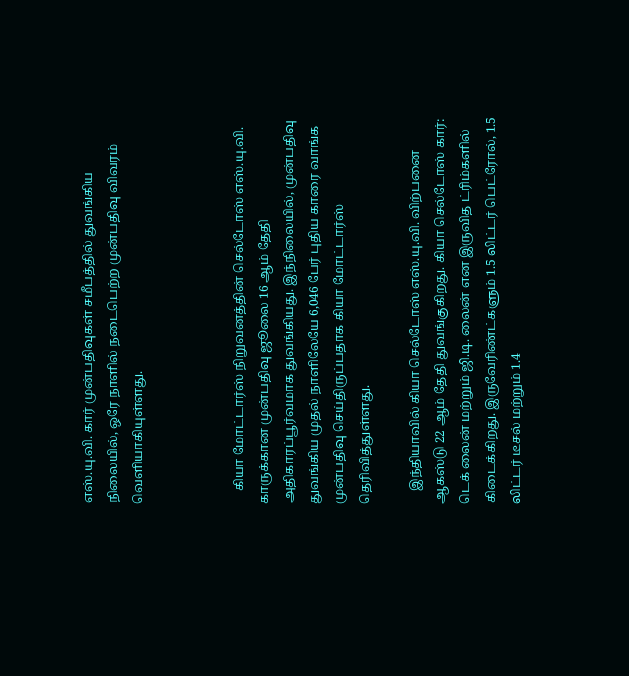எஸ்.யு.வி. கார் முன்பதிவுகள் சமீபத்தில் துவங்கிய நிலையில், ஒரே நாளில் நடைபெற்ற முன்பதிவு விவரம் வெளியாகியுள்ளது.



    கியா மோட்டார்ஸ் நிறுவனத்தின் செல்டோஸ் எஸ்.யு.வி. காருக்கான முன்பதிவு ஜூலை 16 ஆம் தேதி அதிகாரப்பூர்வமாக துவங்கியது. இந்நிலையில், முன்பதிவு துவங்கிய முதல் நாளிலேயே 6,046 பேர் புதிய காரை வாங்க முன்பதிவு செய்திருப்பதாக கியா மோட்டார்ஸ் தெரிவித்துள்ளது.

    இந்தியாவில் கியா செல்டோஸ் எஸ்.யு.வி. விற்பனை ஆகஸ்டு 22 ஆம் தேதி துவங்குகிறது. கியா செல்டோஸ் கார்: டெக் லைன் மற்றும் ஜி.டி. லைன் என இருவித ட்ரிம்களில் கிடைக்கிறது. இருவேரிண்ட்களும் 1.5 லிட்டர் பெட்ரோல், 1.5 லிட்டர் டீசல் மற்றும் 1.4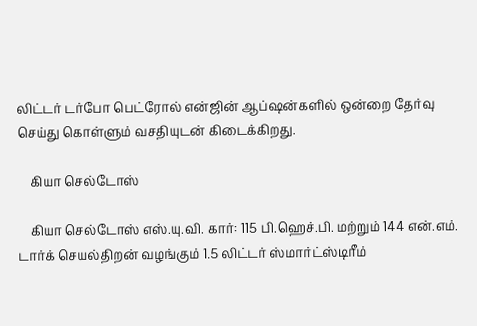லிட்டர் டர்போ பெட்ரோல் என்ஜின் ஆப்ஷன்களில் ஒன்றை தேர்வு செய்து கொள்ளும் வசதியுடன் கிடைக்கிறது.

    கியா செல்டோஸ்

    கியா செல்டோஸ் எஸ்.யு.வி. கார்: 115 பி.ஹெச்.பி. மற்றும் 144 என்.எம். டார்க் செயல்திறன் வழங்கும் 1.5 லிட்டர் ஸ்மார்ட்ஸ்டிரீம்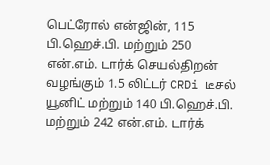பெட்ரோல் என்ஜின், 115 பி.ஹெச்.பி. மற்றும் 250 என்.எம். டார்க் செயல்திறன் வழங்கும் 1.5 லிட்டர் CRDi டீசல் யூனிட் மற்றும் 140 பி.ஹெச்.பி. மற்றும் 242 என்.எம். டார்க்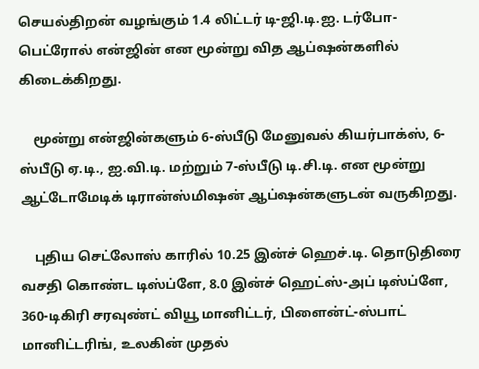செயல்திறன் வழங்கும் 1.4 லிட்டர் டி-ஜி.டி.ஐ. டர்போ-பெட்ரோல் என்ஜின் என மூன்று வித ஆப்ஷன்களில் கிடைக்கிறது.

    மூன்று என்ஜின்களும் 6-ஸ்பீடு மேனுவல் கியர்பாக்ஸ், 6-ஸ்பீடு ஏ.டி., ஐ.வி.டி. மற்றும் 7-ஸ்பீடு டி.சி.டி. என மூன்று ஆட்டோமேடிக் டிரான்ஸ்மிஷன் ஆப்ஷன்களுடன் வருகிறது.

    புதிய செட்லோஸ் காரில் 10.25 இன்ச் ஹெச்.டி. தொடுதிரை வசதி கொண்ட டிஸ்ப்ளே, 8.0 இன்ச் ஹெட்ஸ்-அப் டிஸ்ப்ளே, 360-டிகிரி சரவுண்ட் வியூ மானிட்டர், பிளைன்ட்-ஸ்பாட் மானிட்டரிங், உலகின் முதல்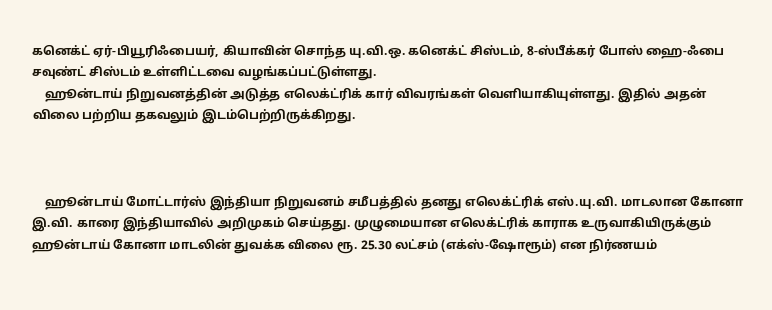கனெக்ட் ஏர்-பியூரிஃபையர், கியாவின் சொந்த யு.வி.ஒ. கனெக்ட் சிஸ்டம், 8-ஸ்பீக்கர் போஸ் ஹை-ஃபை சவுண்ட் சிஸ்டம் உள்ளிட்டவை வழங்கப்பட்டுள்ளது.
    ஹூன்டாய் நிறுவனத்தின் அடுத்த எலெக்ட்ரிக் கார் விவரங்கள் வெளியாகியுள்ளது. இதில் அதன் விலை பற்றிய தகவலும் இடம்பெற்றிருக்கிறது.



    ஹூன்டாய் மோட்டார்ஸ் இந்தியா நிறுவனம் சமீபத்தில் தனது எலெக்ட்ரிக் எஸ்.யு.வி. மாடலான கோனா இ.வி. காரை இந்தியாவில் அறிமுகம் செய்தது. முழுமையான எலெக்ட்ரிக் காராக உருவாகியிருக்கும் ஹூன்டாய் கோனா மாடலின் துவக்க விலை ரூ. 25.30 லட்சம் (எக்ஸ்-ஷோரூம்) என நிர்ணயம்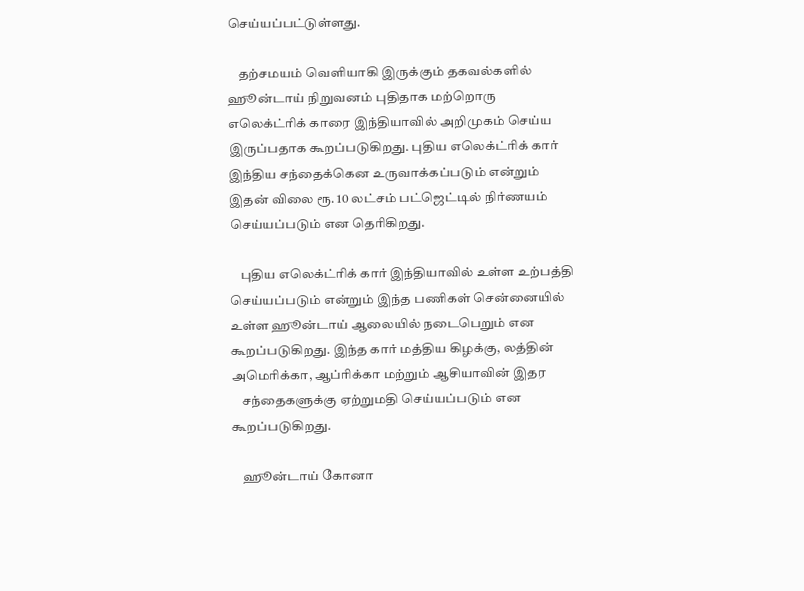செய்யப்பட்டுள்ளது.

    தற்சமயம் வெளியாகி இருக்கும் தகவல்களில் ஹூன்டாய் நிறுவனம் புதிதாக மற்றொரு எலெக்ட்ரிக் காரை இந்தியாவில் அறிமுகம் செய்ய இருப்பதாக கூறப்படுகிறது. புதிய எலெக்ட்ரிக் கார் இந்திய சந்தைக்கென உருவாக்கப்படும் என்றும் இதன் விலை ரூ. 10 லட்சம் பட்ஜெட்டில் நிர்ணயம் செய்யப்படும் என தெரிகிறது.

    புதிய எலெக்ட்ரிக் கார் இந்தியாவில் உள்ள உற்பத்தி செய்யப்படும் என்றும் இந்த பணிகள் சென்னையில் உள்ள ஹூன்டாய் ஆலையில் நடைபெறும் என கூறப்படுகிறது. இந்த கார் மத்திய கிழக்கு, லத்தின் அமெரிக்கா, ஆப்ரிக்கா மற்றும் ஆசியாவின் இதர
    சந்தைகளுக்கு ஏற்றுமதி செய்யப்படும் என கூறப்படுகிறது.

    ஹூன்டாய் கோனா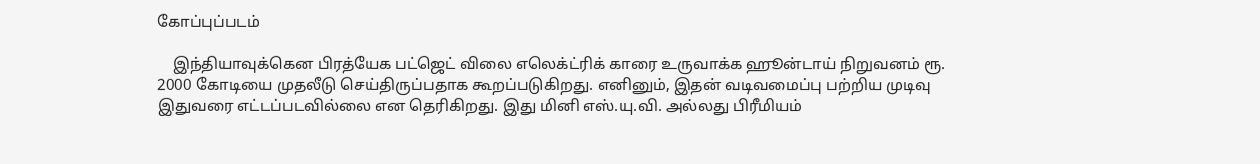கோப்புப்படம்

    இந்தியாவுக்கென பிரத்யேக பட்ஜெட் விலை எலெக்ட்ரிக் காரை உருவாக்க ஹூன்டாய் நிறுவனம் ரூ. 2000 கோடியை முதலீடு செய்திருப்பதாக கூறப்படுகிறது. எனினும், இதன் வடிவமைப்பு பற்றிய முடிவு இதுவரை எட்டப்படவில்லை என தெரிகிறது. இது மினி எஸ்.யு.வி. அல்லது பிரீமியம்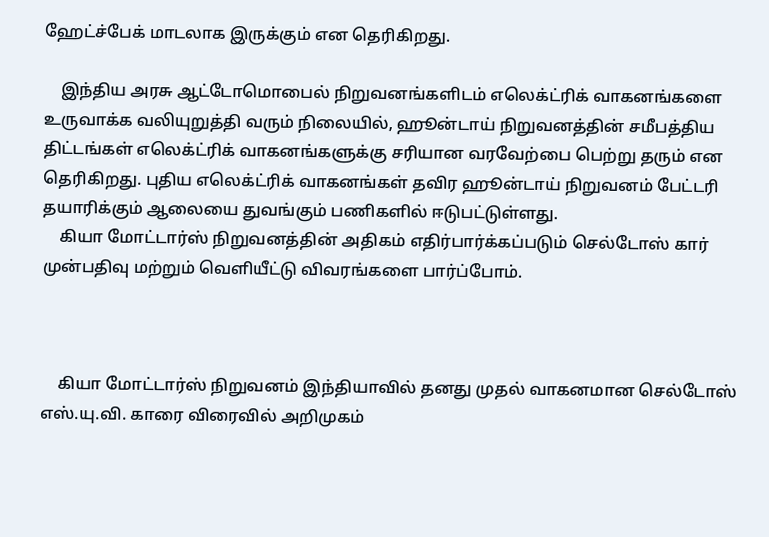ஹேட்ச்பேக் மாடலாக இருக்கும் என தெரிகிறது.

    இந்திய அரசு ஆட்டோமொபைல் நிறுவனங்களிடம் எலெக்ட்ரிக் வாகனங்களை உருவாக்க வலியுறுத்தி வரும் நிலையில், ஹூன்டாய் நிறுவனத்தின் சமீபத்திய திட்டங்கள் எலெக்ட்ரிக் வாகனங்களுக்கு சரியான வரவேற்பை பெற்று தரும் என தெரிகிறது. புதிய எலெக்ட்ரிக் வாகனங்கள் தவிர ஹூன்டாய் நிறுவனம் பேட்டரி தயாரிக்கும் ஆலையை துவங்கும் பணிகளில் ஈடுபட்டுள்ளது.
    கியா மோட்டார்ஸ் நிறுவனத்தின் அதிகம் எதிர்பார்க்கப்படும் செல்டோஸ் கார் முன்பதிவு மற்றும் வெளியீட்டு விவரங்களை பார்ப்போம்.



    கியா மோட்டார்ஸ் நிறுவனம் இந்தியாவில் தனது முதல் வாகனமான செல்டோஸ் எஸ்.யு.வி. காரை விரைவில் அறிமுகம்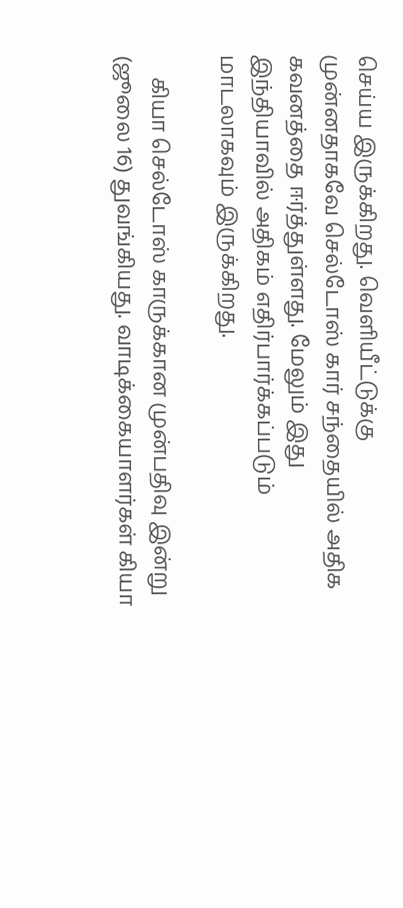செய்ய இருக்கிறது. வெளியீட்டுக்கு முன்னதாகவே செல்டோஸ் கார் சந்தையில் அதிக கவனத்தை ஈர்த்துள்ளது. மேலும் இது இந்தியாவில் அதிகம் எதிர்பார்க்கப்படும் மாடலாகவும் இருக்கிறது.

    கியா செல்டோஸ் காருக்கான முன்பதிவு இன்று (ஜூலை 16) துவங்கியது. வாடிக்கையாளர்கள் கியா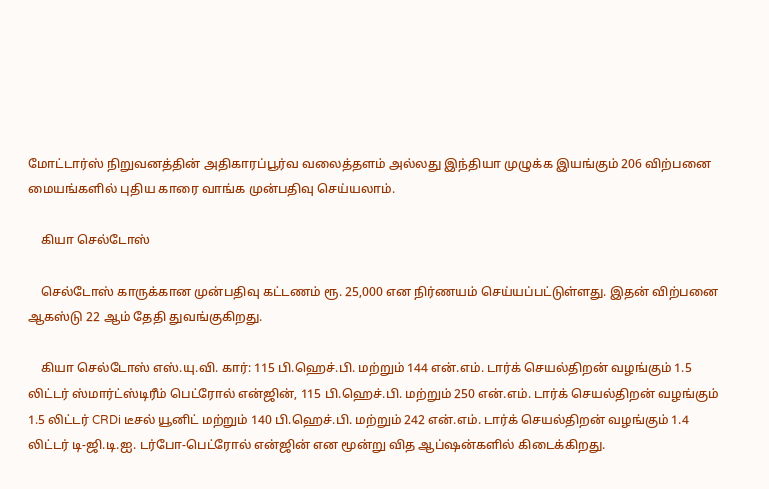மோட்டார்ஸ் நிறுவனத்தின் அதிகாரப்பூர்வ வலைத்தளம் அல்லது இந்தியா முழுக்க இயங்கும் 206 விற்பனை மையங்களில் புதிய காரை வாங்க முன்பதிவு செய்யலாம்.

    கியா செல்டோஸ்

    செல்டோஸ் காருக்கான முன்பதிவு கட்டணம் ரூ. 25,000 என நிர்ணயம் செய்யப்பட்டுள்ளது. இதன் விற்பனை ஆகஸ்டு 22 ஆம் தேதி துவங்குகிறது.

    கியா செல்டோஸ் எஸ்.யு.வி. கார்: 115 பி.ஹெச்.பி. மற்றும் 144 என்.எம். டார்க் செயல்திறன் வழங்கும் 1.5 லிட்டர் ஸ்மார்ட்ஸ்டிரீம் பெட்ரோல் என்ஜின், 115 பி.ஹெச்.பி. மற்றும் 250 என்.எம். டார்க் செயல்திறன் வழங்கும் 1.5 லிட்டர் CRDi டீசல் யூனிட் மற்றும் 140 பி.ஹெச்.பி. மற்றும் 242 என்.எம். டார்க் செயல்திறன் வழங்கும் 1.4 லிட்டர் டி-ஜி.டி.ஐ. டர்போ-பெட்ரோல் என்ஜின் என மூன்று வித ஆப்ஷன்களில் கிடைக்கிறது.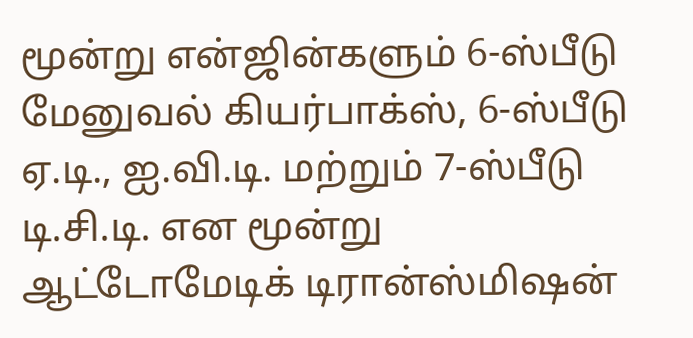மூன்று என்ஜின்களும் 6-ஸ்பீடு மேனுவல் கியர்பாக்ஸ், 6-ஸ்பீடு ஏ.டி., ஐ.வி.டி. மற்றும் 7-ஸ்பீடு டி.சி.டி. என மூன்று ஆட்டோமேடிக் டிரான்ஸ்மிஷன்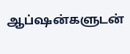ஆப்ஷன்களுடன்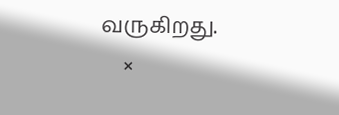வருகிறது.
    ×